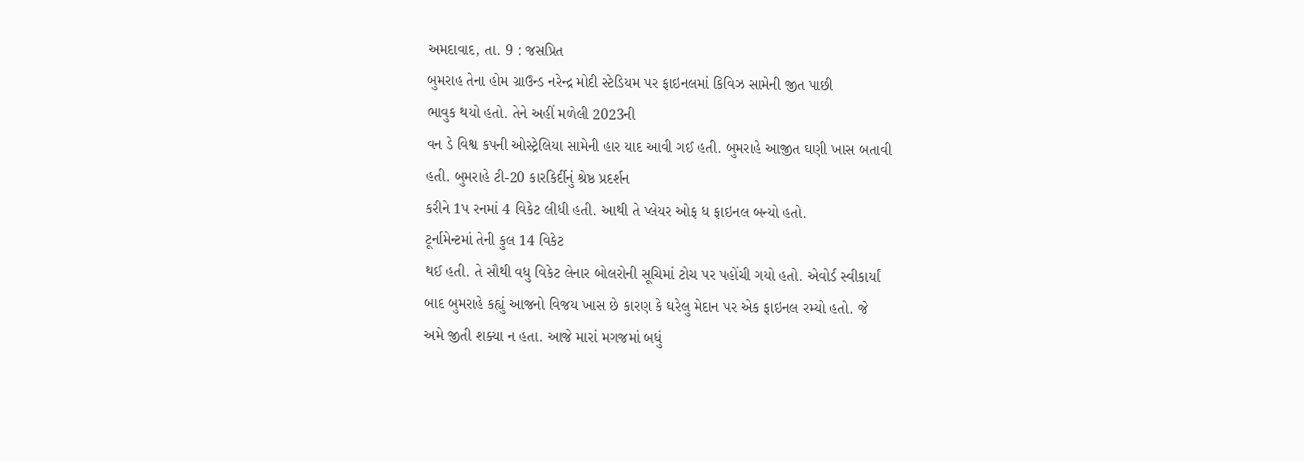અમદાવાદ, તા. 9 : જસપ્રિત
બુમરાહ તેના હોમ ગ્રાઉન્ડ નરેન્દ્ર મોદી સ્ટેડિયમ પર ફાઇનલમાં કિવિઝ સામેની જીત પાછી
ભાવુક થયો હતો. તેને અહીં મળેલી 2023ની
વન ડે વિશ્વ કપની ઓસ્ટ્રેલિયા સામેની હાર યાદ આવી ગઈ હતી. બુમરાહે આજીત ઘણી ખાસ બતાવી
હતી. બુમરાહે ટી-20 કારકિર્દીનું શ્રેષ્ઠ પ્રદર્શન
કરીને 1પ રનમાં 4 વિકેટ લીધી હતી. આથી તે પ્લેયર ઓફ ધ ફાઇનલ બન્યો હતો.
ટૂર્નામેન્ટમાં તેની કુલ 14 વિકેટ
થઈ હતી. તે સૌથી વધુ વિકેટ લેનાર બોલરોની સૂચિમાં ટોચ પર પહોંચી ગયો હતો. એવોર્ડ સ્વીકાર્યાં
બાદ બુમરાહે કહ્યું આજનો વિજય ખાસ છે કારણ કે ઘરેલુ મેદાન પર એક ફાઇનલ રમ્યો હતો. જે
અમે જીતી શક્યા ન હતા. આજે મારાં મગજમાં બધું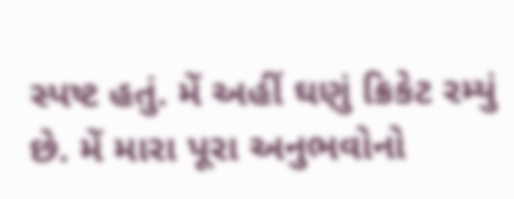સ્પષ્ટ હતું. મેં અહીં ઘણું ક્રિકેટ રમ્યું
છે. મેં મારા પૂરા અનુભવોનો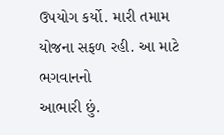ઉપયોગ કર્યો. મારી તમામ યોજના સફળ રહી. આ માટે ભગવાનનો
આભારી છું.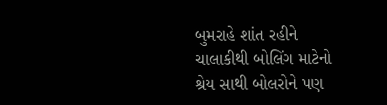બુમરાહે શાંત રહીને ચાલાકીથી બોલિંગ માટેનો શ્રેય સાથી બોલરોને પણ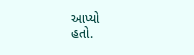આપ્યો
હતો.